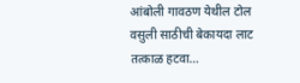आंबोली गावठण येथील टोल वसुली साठीची बेकायदा लाट तत्काळ हटवा…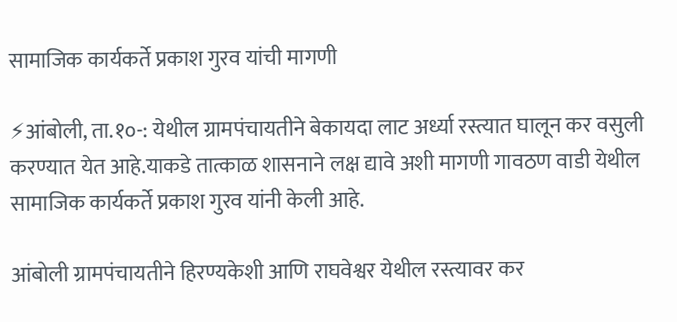सामाजिक कार्यकर्ते प्रकाश गुरव यांची मागणी

⚡आंबोली, ता.१०-: येथील ग्रामपंचायतीने बेकायदा लाट अर्ध्या रस्त्यात घालून कर वसुली करण्यात येत आहे.याकडे तात्काळ शासनाने लक्ष द्यावे अशी मागणी गावठण वाडी येथील सामाजिक कार्यकर्ते प्रकाश गुरव यांनी केली आहे.

आंबोली ग्रामपंचायतीने हिरण्यकेशी आणि राघवेश्वर येथील रस्त्यावर कर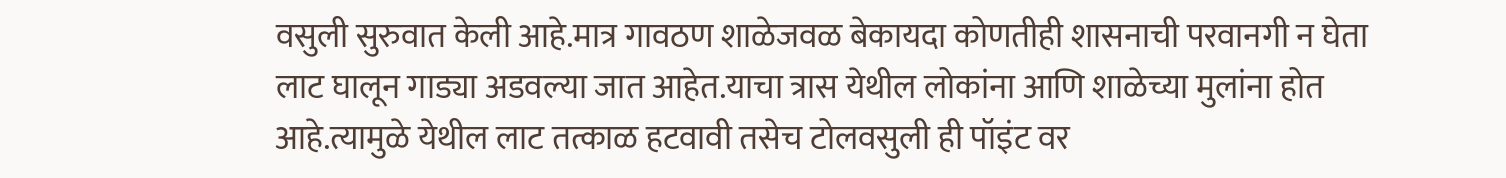वसुली सुरुवात केली आहे.मात्र गावठण शाळेजवळ बेकायदा कोणतीही शासनाची परवानगी न घेता लाट घालून गाड्या अडवल्या जात आहेत.याचा त्रास येथील लोकांना आणि शाळेच्या मुलांना होत आहे.त्यामुळे येथील लाट तत्काळ हटवावी तसेच टोलवसुली ही पॉइंट वर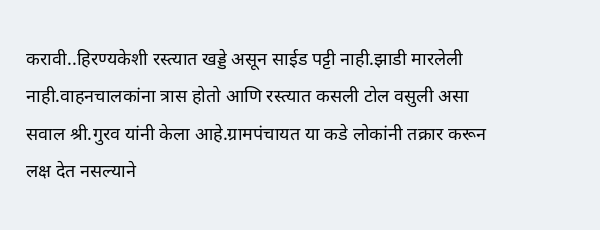करावी..हिरण्यकेशी रस्त्यात खड्डे असून साईड पट्टी नाही.झाडी मारलेली नाही.वाहनचालकांना त्रास होतो आणि रस्त्यात कसली टोल वसुली असा सवाल श्री.गुरव यांनी केला आहे.ग्रामपंचायत या कडे लोकांनी तक्रार करून लक्ष देत नसल्याने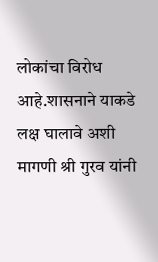लोकांचा विरोध आहे.शासनाने याकडे लक्ष घालावे अशी मागणी श्री गुरव यांनी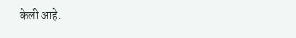केली आहे.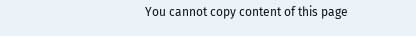You cannot copy content of this page